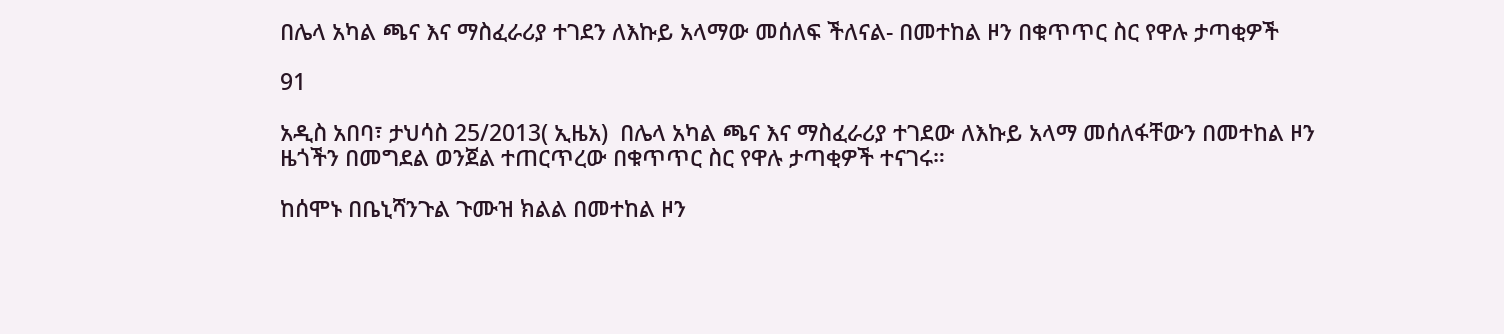በሌላ አካል ጫና እና ማስፈራሪያ ተገደን ለእኩይ አላማው መሰለፍ ችለናል- በመተከል ዞን በቁጥጥር ስር የዋሉ ታጣቂዎች

91

አዲስ አበባ፣ ታህሳስ 25/2013( ኢዜአ)  በሌላ አካል ጫና እና ማስፈራሪያ ተገደው ለእኩይ አላማ መሰለፋቸውን በመተከል ዞን ዜጎችን በመግደል ወንጀል ተጠርጥረው በቁጥጥር ስር የዋሉ ታጣቂዎች ተናገሩ።

ከሰሞኑ በቤኒሻንጉል ጉሙዝ ክልል በመተከል ዞን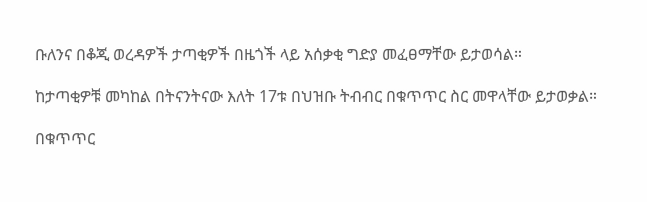ቡለንና በቆጂ ወረዳዎች ታጣቂዎች በዜጎች ላይ አሰቃቂ ግድያ መፈፀማቸው ይታወሳል።

ከታጣቂዎቹ መካከል በትናንትናው እለት 17ቱ በህዝቡ ትብብር በቁጥጥር ስር መዋላቸው ይታወቃል።

በቁጥጥር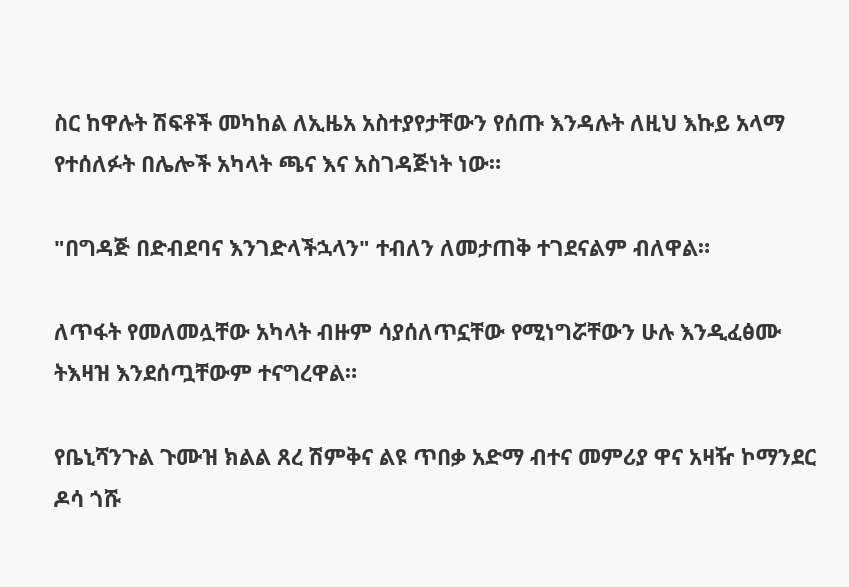ስር ከዋሉት ሽፍቶች መካከል ለኢዜአ አስተያየታቸውን የሰጡ እንዳሉት ለዚህ እኩይ አላማ የተሰለፉት በሌሎች አካላት ጫና እና አስገዳጅነት ነው።

"በግዳጅ በድብደባና እንገድላችኋላን" ተብለን ለመታጠቅ ተገደናልም ብለዋል።

ለጥፋት የመለመሏቸው አካላት ብዙም ሳያሰለጥኗቸው የሚነግሯቸውን ሁሉ እንዲፈፅሙ ትእዛዝ እንደሰጧቸውም ተናግረዋል።

የቤኒሻንጉል ጉሙዝ ክልል ጸረ ሽምቅና ልዩ ጥበቃ አድማ ብተና መምሪያ ዋና አዛዥ ኮማንደር ዶሳ ጎሹ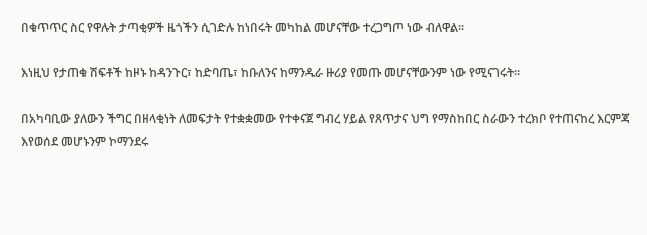በቁጥጥር ስር የዋሉት ታጣቂዎች ዜጎችን ሲገድሉ ከነበሩት መካከል መሆናቸው ተረጋግጦ ነው ብለዋል።

እነዚህ የታጠቁ ሽፍቶች ከዞኑ ከዳንጉር፣ ከድባጤ፣ ከቡለንና ከማንዱራ ዙሪያ የመጡ መሆናቸውንም ነው የሚናገሩት።

በአካባቢው ያለውን ችግር በዘላቂነት ለመፍታት የተቋቋመው የተቀናጀ ግብረ ሃይል የጸጥታና ህግ የማስከበር ስራውን ተረክቦ የተጠናከረ እርምጃ እየወሰደ መሆኑንም ኮማንደሩ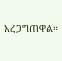አረጋግጠዋል።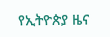የኢትዮጵያ ዜና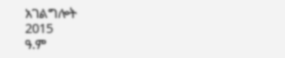አገልግሎት
2015
ዓ.ም